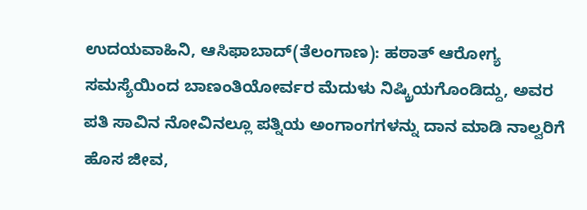ಉದಯವಾಹಿನಿ, ಆಸಿಫಾಬಾದ್(ತೆಲಂಗಾಣ): ಹಠಾತ್ ಆರೋಗ್ಯ ಸಮಸ್ಯೆಯಿಂದ ಬಾಣಂತಿಯೋರ್ವರ ಮೆದುಳು ನಿಷ್ಕ್ರಿಯಗೊಂಡಿದ್ದು, ಅವರ ಪತಿ ಸಾವಿನ ನೋವಿನಲ್ಲೂ ಪತ್ನಿಯ ಅಂಗಾಂಗಗಳನ್ನು ದಾನ ಮಾಡಿ ನಾಲ್ವರಿಗೆ ಹೊಸ ಜೀವ,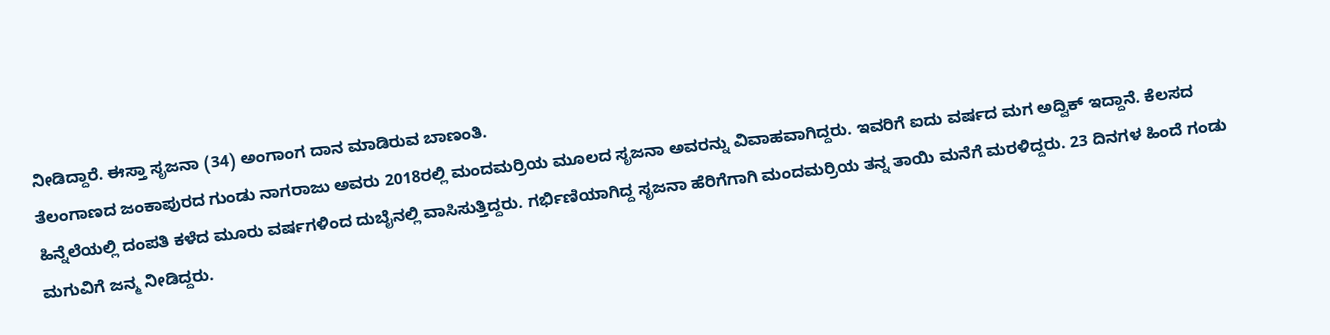ನೀಡಿದ್ದಾರೆ. ಈಸ್ತಾ ಸೃಜನಾ (34) ಅಂಗಾಂಗ ದಾನ ಮಾಡಿರುವ ಬಾಣಂತಿ.
ತೆಲಂಗಾಣದ ಜಂಕಾಪುರದ ಗುಂಡು ನಾಗರಾಜು ಅವರು 2018ರಲ್ಲಿ ಮಂದಮರ್ರಿಯ ಮೂಲದ ಸೃಜನಾ ಅವರನ್ನು ವಿವಾಹವಾಗಿದ್ದರು. ಇವರಿಗೆ ಐದು ವರ್ಷದ ಮಗ ಅದ್ವಿಕ್ ಇದ್ದಾನೆ. ಕೆಲಸದ ಹಿನ್ನೆಲೆಯಲ್ಲಿ ದಂಪತಿ ಕಳೆದ ಮೂರು ವರ್ಷಗಳಿಂದ ದುಬೈನಲ್ಲಿ ವಾಸಿಸುತ್ತಿದ್ದರು. ಗರ್ಭಿಣಿಯಾಗಿದ್ದ ಸೃಜನಾ ಹೆರಿಗೆಗಾಗಿ ಮಂದಮರ್ರಿಯ ತನ್ನ ತಾಯಿ ಮನೆಗೆ ಮರಳಿದ್ದರು. 23 ದಿನಗಳ ಹಿಂದೆ ಗಂಡು ಮಗುವಿಗೆ ಜನ್ಮ ನೀಡಿದ್ದರು.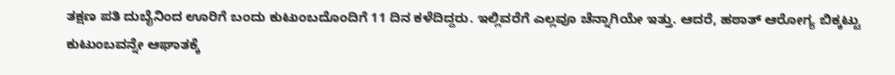ತಕ್ಷಣ ಪತಿ ದುಬೈನಿಂದ ಊರಿಗೆ ಬಂದು ಕುಟುಂಬದೊಂದಿಗೆ 11 ದಿನ ಕಳೆದಿದ್ದರು. ಇಲ್ಲಿವರೆಗೆ ಎಲ್ಲವೂ ಚೆನ್ನಾಗಿಯೇ ಇತ್ತು. ಆದರೆ, ಹಠಾತ್ ಆರೋಗ್ಯ ಬಿಕ್ಕಟ್ಟು ಕುಟುಂಬವನ್ನೇ ಆಘಾತಕ್ಕೆ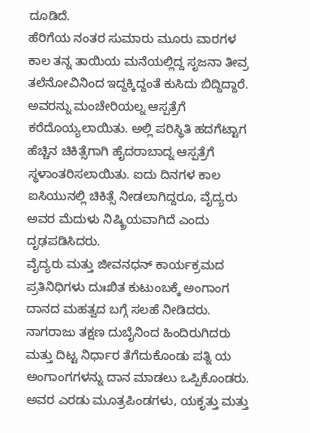ದೂಡಿದೆ.
ಹೆರಿಗೆಯ ನಂತರ ಸುಮಾರು ಮೂರು ವಾರಗಳ ಕಾಲ ತನ್ನ ತಾಯಿಯ ಮನೆಯಲ್ಲಿದ್ದ ಸೃಜನಾ ತೀವ್ರ ತಲೆನೋವಿನಿಂದ ಇದ್ದಕ್ಕಿದ್ದಂತೆ ಕುಸಿದು ಬಿದ್ದಿದ್ದಾರೆ. ಅವರನ್ನು ಮಂಚೇರಿಯಲ್ನ ಆಸ್ಪತ್ರೆಗೆ ಕರೆದೊಯ್ಯಲಾಯಿತು. ಅಲ್ಲಿ ಪರಿಸ್ಥಿತಿ ಹದಗೆಟ್ಟಾಗ ಹೆಚ್ಚಿನ ಚಿಕಿತ್ಸೆಗಾಗಿ ಹೈದರಾಬಾದ್ನ ಆಸ್ಪತ್ರೆಗೆ ಸ್ಥಳಾಂತರಿಸಲಾಯಿತು. ಐದು ದಿನಗಳ ಕಾಲ ಐಸಿಯುನಲ್ಲಿ ಚಿಕಿತ್ಸೆ ನೀಡಲಾಗಿದ್ದರೂ, ವೈದ್ಯರು ಅವರ ಮೆದುಳು ನಿಷ್ಕ್ರಿಯವಾಗಿದೆ ಎಂದು ದೃಢಪಡಿಸಿದರು.
ವೈದ್ಯರು ಮತ್ತು ಜೀವನಧನ್ ಕಾರ್ಯಕ್ರಮದ ಪ್ರತಿನಿಧಿಗಳು ದುಃಖಿತ ಕುಟುಂಬಕ್ಕೆ ಅಂಗಾಂಗ ದಾನದ ಮಹತ್ವದ ಬಗ್ಗೆ ಸಲಹೆ ನೀಡಿದರು. ನಾಗರಾಜು ತಕ್ಷಣ ದುಬೈನಿಂದ ಹಿಂದಿರುಗಿದರು ಮತ್ತು ದಿಟ್ಟ ನಿರ್ಧಾರ ತೆಗೆದುಕೊಂಡು ಪತ್ನಿ ಯ ಅಂಗಾಂಗಗಳನ್ನು ದಾನ ಮಾಡಲು ಒಪ್ಪಿಕೊಂಡರು. ಅವರ ಎರಡು ಮೂತ್ರಪಿಂಡಗಳು, ಯಕೃತ್ತು ಮತ್ತು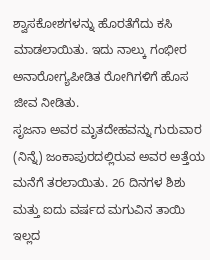ಶ್ವಾಸಕೋಶಗಳನ್ನು ಹೊರತೆಗೆದು ಕಸಿ ಮಾಡಲಾಯಿತು. ಇದು ನಾಲ್ಕು ಗಂಭೀರ ಅನಾರೋಗ್ಯಪೀಡಿತ ರೋಗಿಗಳಿಗೆ ಹೊಸ ಜೀವ ನೀಡಿತು.
ಸೃಜನಾ ಅವರ ಮೃತದೇಹವನ್ನು ಗುರುವಾರ (ನಿನ್ನೆ) ಜಂಕಾಪುರದಲ್ಲಿರುವ ಅವರ ಅತ್ತೆಯ ಮನೆಗೆ ತರಲಾಯಿತು. 26 ದಿನಗಳ ಶಿಶು ಮತ್ತು ಐದು ವರ್ಷದ ಮಗುವಿನ ತಾಯಿ ಇಲ್ಲದ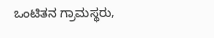ಒಂಟಿತನ ಗ್ರಾಮಸ್ಥರು,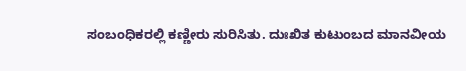ಸಂಬಂಧಿಕರಲ್ಲಿ ಕಣ್ಣೀರು ಸುರಿಸಿತು. ದುಃಖಿತ ಕುಟುಂಬದ ಮಾನವೀಯ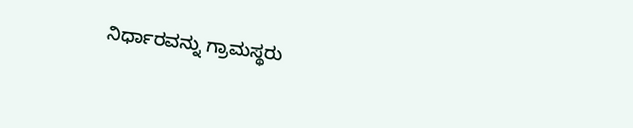ನಿರ್ಧಾರವನ್ನು ಗ್ರಾಮಸ್ಥರು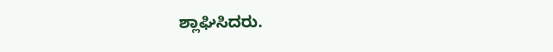ಶ್ಲಾಘಿಸಿದರು.